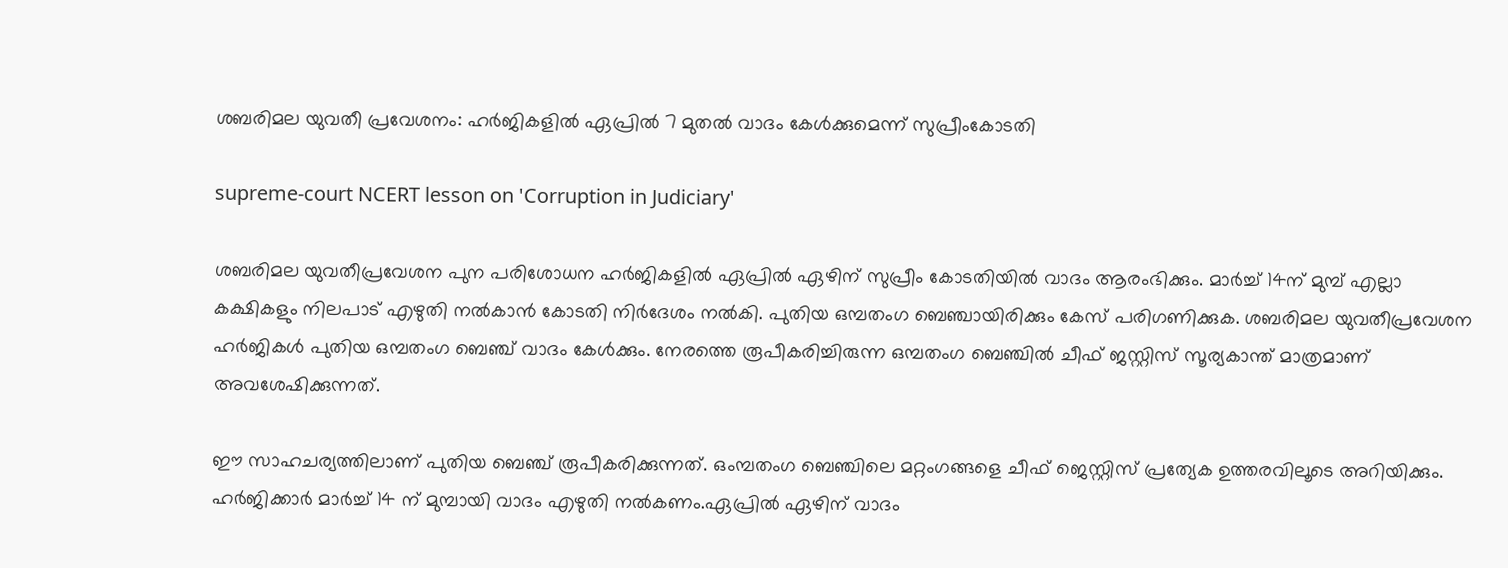ശബരിമല യുവതീ പ്രവേശനം: ഹർജികളിൽ ഏപ്രിൽ 7 മുതൽ വാദം കേൾക്കുമെന്ന് സുപ്രീംകോടതി

supreme-court NCERT lesson on 'Corruption in Judiciary'

ശബരിമല യുവതീപ്രവേശന പുന പരിശോധന ഹര്‍ജികളില്‍ ഏപ്രില്‍ ഏഴിന് സുപ്രീം കോടതിയില്‍ വാദം ആരംഭിക്കും. മാര്‍ച്ച് 14ന് മുമ്പ് എല്ലാ കക്ഷികളും നിലപാട് എഴുതി നല്‍കാന്‍ കോടതി നിര്‍ദേശം നല്‍കി. പുതിയ ഒമ്പതംഗ ബെഞ്ചായിരിക്കും കേസ് പരിഗണിക്കുക. ശബരിമല യുവതീപ്രവേശന ഹര്‍ജികള്‍ പുതിയ ഒമ്പതംഗ ബെഞ്ച് വാദം കേള്‍ക്കും. നേരത്തെ രൂപീകരിച്ചിരുന്ന ഒമ്പതംഗ ബെഞ്ചില്‍ ചീഫ് ജസ്റ്റിസ് സൂര്യകാന്ത് മാത്രമാണ് അവശേഷിക്കുന്നത്.

ഈ സാഹചര്യത്തിലാണ് പുതിയ ബെഞ്ച് രൂപീകരിക്കുന്നത്. ഒംമ്പതംഗ ബെഞ്ചിലെ മറ്റംഗങ്ങളെ ചീഫ് ജെസ്റ്റിസ് പ്രത്യേക ഉത്തരവിലൂടെ അറിയിക്കും. ഹര്‍ജിക്കാര്‍ മാര്‍ച്ച് 14 ന് മുമ്പായി വാദം എഴുതി നല്‍കണം.ഏപ്രില്‍ ഏഴിന് വാദം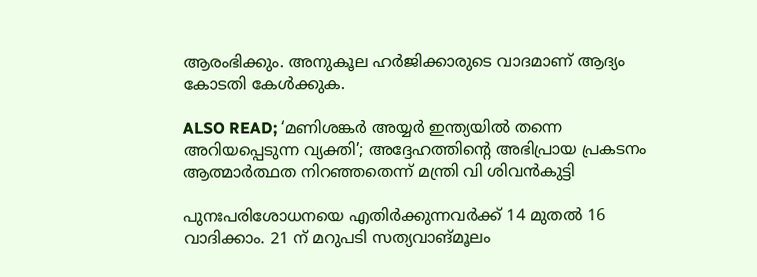ആരംഭിക്കും. അനുകൂല ഹര്‍ജിക്കാരുടെ വാദമാണ് ആദ്യം കോടതി കേള്‍ക്കുക.

ALSO READ; ‘മണിശങ്കർ അയ്യർ ഇന്ത്യയിൽ തന്നെ അറിയപ്പെടുന്ന വ്യക്തി’; അദ്ദേഹത്തിന്‍റെ അഭിപ്രായ പ്രകടനം ആത്മാർത്ഥത നിറഞ്ഞതെന്ന് മന്ത്രി വി ശിവൻകുട്ടി

പുനഃപരിശോധനയെ എതിര്‍ക്കുന്നവര്‍ക്ക് 14 മുതല്‍ 16 വാദിക്കാം. 21 ന് മറുപടി സത്യവാങ്മൂലം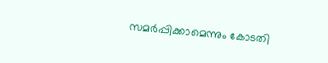സമര്‍പ്പിക്കാമെന്നും കോടതി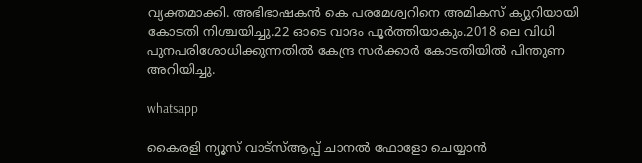വ്യക്തമാക്കി. അഭിഭാഷകന്‍ കെ പരമേശ്വറിനെ അമികസ് ക്യുറിയായി കോടതി നിശ്ചയിച്ചു.22 ഓടെ വാദം പൂര്‍ത്തിയാകും.2018 ലെ വിധി പുനപരിശോധിക്കുന്നതില്‍ കേന്ദ്ര സര്‍ക്കാര്‍ കോടതിയില്‍ പിന്തുണ അറിയിച്ചു.

whatsapp

കൈരളി ന്യൂസ് വാട്‌സ്ആപ്പ് ചാനല്‍ ഫോളോ ചെയ്യാന്‍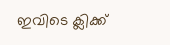ഇവിടെ ക്ലിക്ക്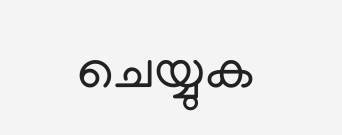ചെയ്യുക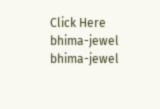Click Here
bhima-jewel
bhima-jewel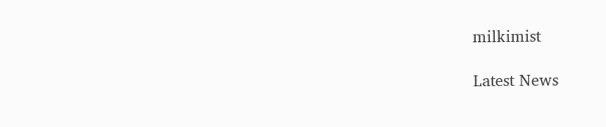milkimist

Latest News